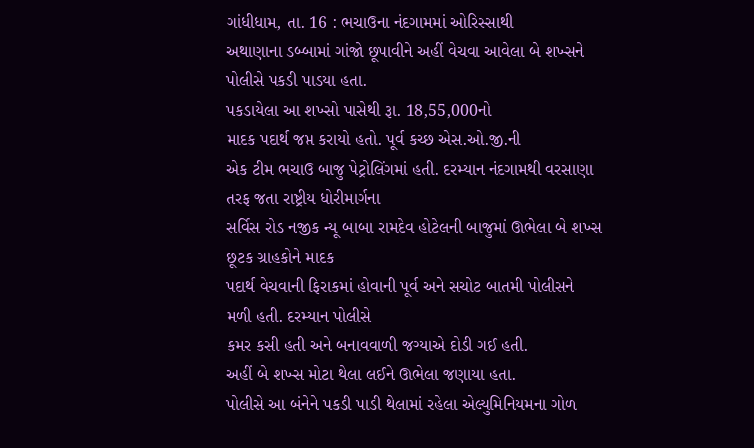ગાંધીધામ, તા. 16 : ભચાઉના નંદગામમાં ઓરિસ્સાથી
અથાણાના ડબ્બામાં ગાંજો છૂપાવીને અહીં વેચવા આવેલા બે શખ્સને પોલીસે પકડી પાડયા હતા.
પકડાયેલા આ શખ્સો પાસેથી રૂા. 18,55,000નો
માદક પદાર્થ જપ્ત કરાયો હતો. પૂર્વ કચ્છ એસ.ઓ.જી.ની
એક ટીમ ભચાઉ બાજુ પેટ્રોલિંગમાં હતી. દરમ્યાન નંદગામથી વરસાણા તરફ જતા રાષ્ટ્રીય ધોરીમાર્ગના
સર્વિસ રોડ નજીક ન્યૂ બાબા રામદેવ હોટેલની બાજુમાં ઊભેલા બે શખ્સ છૂટક ગ્રાહકોને માદક
પદાર્થ વેચવાની ફિરાકમાં હોવાની પૂર્વ અને સચોટ બાતમી પોલીસને મળી હતી. દરમ્યાન પોલીસે
કમર કસી હતી અને બનાવવાળી જગ્યાએ દોડી ગઈ હતી.
અહીં બે શખ્સ મોટા થેલા લઈને ઊભેલા જણાયા હતા.
પોલીસે આ બંનેને પકડી પાડી થેલામાં રહેલા એલ્યુમિનિયમના ગોળ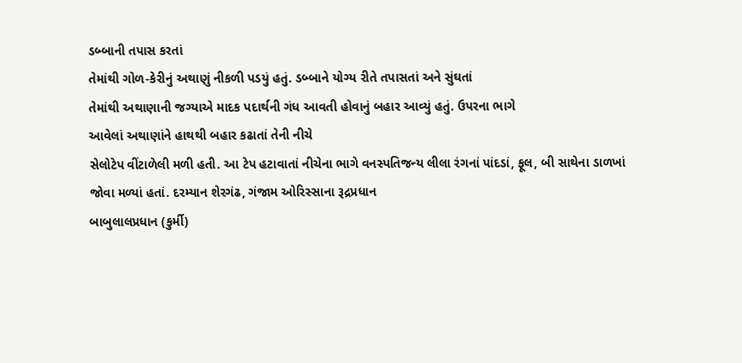ડબ્બાની તપાસ કરતાં
તેમાંથી ગોળ-કેરીનું અથાણું નીકળી પડયું હતું. ડબ્બાને યોગ્ય રીતે તપાસતાં અને સુંઘતાં
તેમાંથી અથાણાની જગ્યાએ માદક પદાર્થની ગંધ આવતી હોવાનું બહાર આવ્યું હતું. ઉપરના ભાગે
આવેલાં અથાણાંને હાથથી બહાર કઢાતાં તેની નીચે
સેલોટેપ વીંટાળેલી મળી હતી. આ ટેપ હટાવાતાં નીચેના ભાગે વનસ્પતિજન્ય લીલા રંગનાં પાંદડાં, ફૂલ, બી સાથેના ડાળખાં
જોવા મળ્યાં હતાં. દરમ્યાન શેરગંઢ, ગંજામ ઓરિસ્સાના રૂદ્રપ્રધાન
બાબુલાલપ્રધાન (કુર્મી)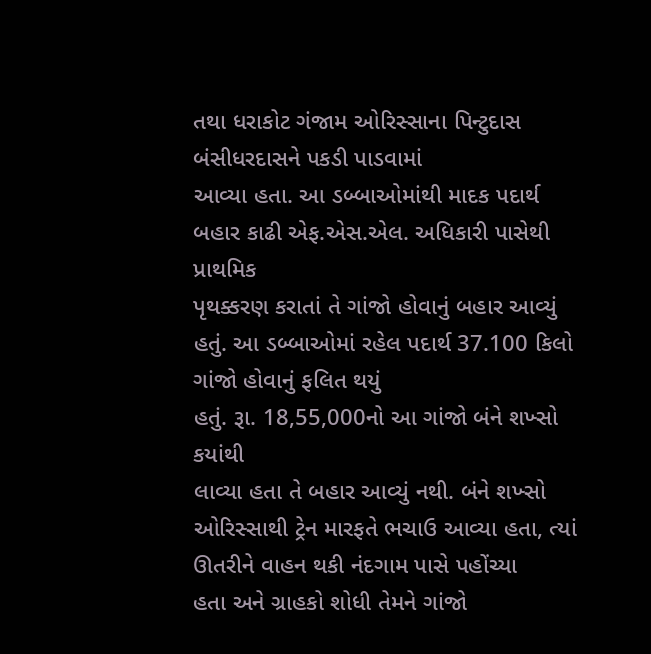તથા ધરાકોટ ગંજામ ઓરિસ્સાના પિન્ટુદાસ બંસીધરદાસને પકડી પાડવામાં
આવ્યા હતા. આ ડબ્બાઓમાંથી માદક પદાર્થ બહાર કાઢી એફ.એસ.એલ. અધિકારી પાસેથી પ્રાથમિક
પૃથક્કરણ કરાતાં તે ગાંજો હોવાનું બહાર આવ્યું હતું. આ ડબ્બાઓમાં રહેલ પદાર્થ 37.100 કિલો ગાંજો હોવાનું ફલિત થયું
હતું. રૂા. 18,55,000નો આ ગાંજો બંને શખ્સો કયાંથી
લાવ્યા હતા તે બહાર આવ્યું નથી. બંને શખ્સો ઓરિસ્સાથી ટ્રેન મારફતે ભચાઉ આવ્યા હતા, ત્યાં ઊતરીને વાહન થકી નંદગામ પાસે પહોંચ્યા
હતા અને ગ્રાહકો શોધી તેમને ગાંજો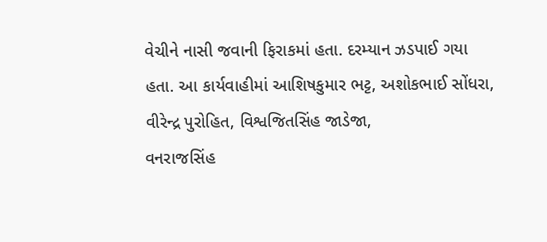વેચીને નાસી જવાની ફિરાકમાં હતા. દરમ્યાન ઝડપાઈ ગયા
હતા. આ કાર્યવાહીમાં આશિષકુમાર ભટ્ટ, અશોકભાઈ સોંધરા,
વીરેન્દ્ર પુરોહિત, વિશ્વજિતસિંહ જાડેજા,
વનરાજસિંહ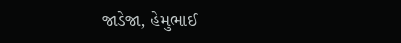જાડેજા, હેમુભાઈ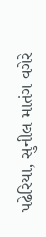પઢેરિયા, સુનીલ માતંગ વગેરે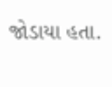જોડાયા હતા.